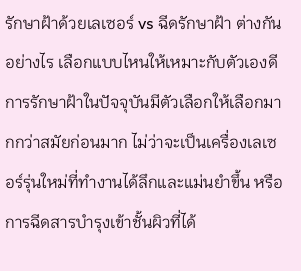รักษาฝ้าด้วยเลเซอร์ vs ฉีดรักษาฝ้า ต่างกันอย่างไร เลือกแบบไหนให้เหมาะกับตัวเองดี
การรักษาฝ้าในปัจจุบันมีตัวเลือกให้เลือกมากกว่าสมัยก่อนมาก ไม่ว่าจะเป็นเครื่องเลเซอร์รุ่นใหม่ที่ทำงานได้ลึกและแม่นยำขึ้น หรือการฉีดสารบำรุงเข้าชั้นผิวที่ได้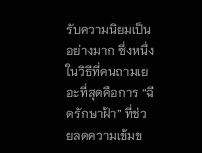รับความนิยมเป็นอย่างมาก ซึ่งหนึ่งในวิธีที่คนถามเยอะที่สุดคือการ “ฉีดรักษาฝ้า” ที่ช่วยลดความเข้มข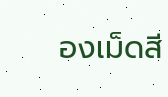องเม็ดสี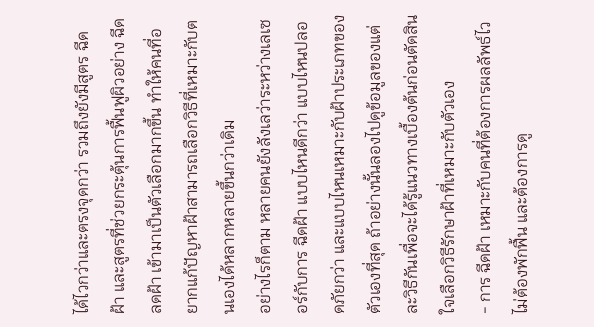ได้ไวกว่าและตรงจุดกว่า รวมถึงยังมีสูตร ฉีดฝ้า และสูตรที่ช่วยกระตุ้นการฟื้นฟูผิวอย่าง ฉีดลดฝ้า เข้ามาเป็นตัวเลือกมากขึ้น ทำให้คนที่อยากแก้ปัญหาฝ้าสามารถเลือกวิธีที่เหมาะกับตนเองได้หลากหลายขึ้นกว่าเดิม
อย่างไรก็ตาม หลายคนยังลังเลว่าระหว่างเลเซอร์กับการ ฉีดฝ้า แบบไหนดีกว่า แบบไหนปลอดภัยกว่า และแบบไหนเหมาะกับฝ้าประเภทของตัวเองที่สุด ถ้าอย่างนั้นลองไปดูข้อมูลของแต่ละวิธีกันเพื่อจะได้รู้แนวทางเบื้องต้นก่อนตัดสินใจเลือกวิธีรักษาฝ้าที่เหมาะกับตัวเอง
- การ ฉีดฝ้า เหมาะกับคนที่ต้องการผลลัพธ์ไว ไม่ต้องพักฟื้น และต้องการดู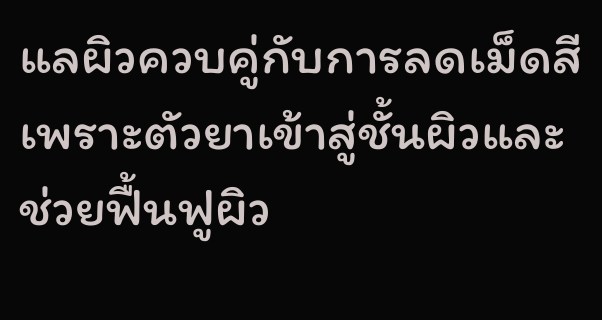แลผิวควบคู่กับการลดเม็ดสี เพราะตัวยาเข้าสู่ชั้นผิวและช่วยฟื้นฟูผิว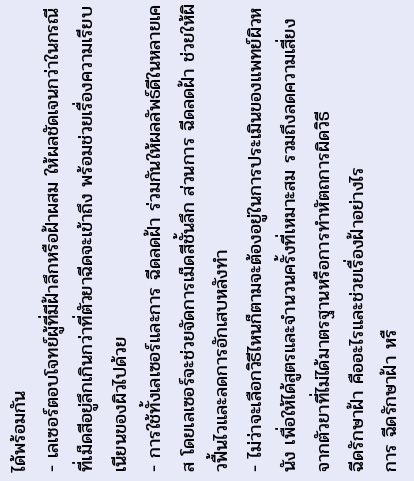ได้พร้อมกัน
- เลเซอร์ตอบโจทย์ผู้ที่มีฝ้าลึกหรือฝ้าผสม ให้ผลชัดเจนกว่าในกรณีที่เม็ดสีอยู่ลึกเกินกว่าที่ตัวยาฉีดจะเข้าถึง พร้อมช่วยเรื่องความเรียบเนียนของผิวไปด้วย
- การใช้ทั้งเลเซอร์และการ ฉีดลดฝ้า ร่วมกันให้ผลลัพธ์ดีในหลายเคส โดยเลเซอร์จะช่วยจัดการเม็ดสีชั้นลึก ส่วนการ ฉีดลดฝ้า ช่วยให้ผิวฟื้นไวและลดการอักเสบหลังทำ
- ไม่ว่าจะเลือกวิธีไหนก็ตามจะต้องอยู่ในการประเมินของแพทย์ผิวหนัง เพื่อให้ได้สูตรและจำนวนครั้งที่เหมาะสม รวมถึงลดความเสี่ยงจากตัวยาที่ไม่ได้มาตรฐานหรือการทำหัตถการผิดวิธี
ฉีดรักษาฝ้า คืออะไรและช่วยเรื่องฝ้าอย่างไร
การ ฉีดรักษาฝ้า หรื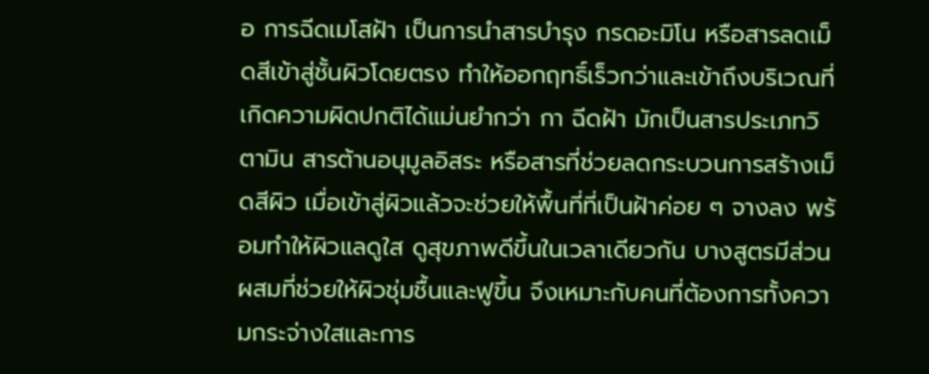อ การฉีดเมโสฝ้า เป็นการนำสารบำรุง กรดอะมิโน หรือสารลดเม็ดสีเข้าสู่ชั้นผิวโดยตรง ทำให้ออกฤทธิ์เร็วกว่าและเข้าถึงบริเวณที่เกิดความผิดปกติได้แม่นยำกว่า กา ฉีดฝ้า มักเป็นสารประเภทวิตามิน สารต้านอนุมูลอิสระ หรือสารที่ช่วยลดกระบวนการสร้างเม็ดสีผิว เมื่อเข้าสู่ผิวแล้วจะช่วยให้พื้นที่ที่เป็นฝ้าค่อย ๆ จางลง พร้อมทำให้ผิวแลดูใส ดูสุขภาพดีขึ้นในเวลาเดียวกัน บางสูตรมีส่วนผสมที่ช่วยให้ผิวชุ่มชื้นและฟูขึ้น จึงเหมาะกับคนที่ต้องการทั้งความกระจ่างใสและการ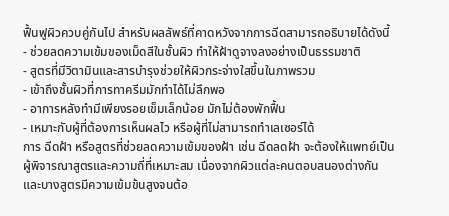ฟื้นฟูผิวควบคู่กันไป สำหรับผลลัพธ์ที่คาดหวังจากการฉีดสามารถอธิบายได้ดังนี้
- ช่วยลดความเข้มของเม็ดสีในชั้นผิว ทำให้ฝ้าดูจางลงอย่างเป็นธรรมชาติ
- สูตรที่มีวิตามินและสารบำรุงช่วยให้ผิวกระจ่างใสขึ้นในภาพรวม
- เข้าถึงชั้นผิวที่การทาครีมมักทำได้ไม่ลึกพอ
- อาการหลังทำมีเพียงรอยเข็มเล็กน้อย มักไม่ต้องพักฟื้น
- เหมาะกับผู้ที่ต้องการเห็นผลไว หรือผู้ที่ไม่สามารถทำเลเซอร์ได้
การ ฉีดฝ้า หรือสูตรที่ช่วยลดความเข้มของฝ้า เช่น ฉีดลดฝ้า จะต้องให้แพทย์เป็นผู้พิจารณาสูตรและความถี่ที่เหมาะสม เนื่องจากผิวแต่ละคนตอบสนองต่างกัน และบางสูตรมีความเข้มข้นสูงจนต้อ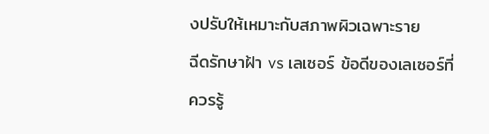งปรับให้เหมาะกับสภาพผิวเฉพาะราย
ฉีดรักษาฝ้า vs เลเซอร์ ข้อดีของเลเซอร์ที่ควรรู้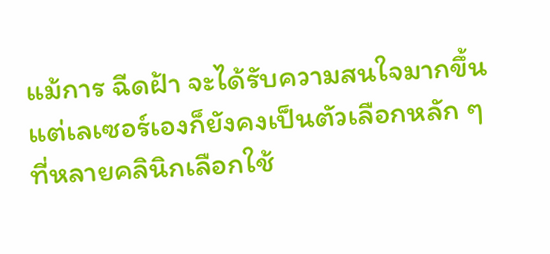แม้การ ฉีดฝ้า จะได้รับความสนใจมากขึ้น แต่เลเซอร์เองก็ยังคงเป็นตัวเลือกหลัก ๆ ที่หลายคลินิกเลือกใช้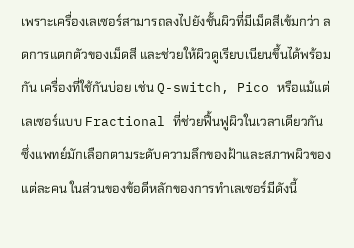เพราะเครื่องเลเซอร์สามารถลงไปยังชั้นผิวที่มีเม็ดสีเข้มกว่า ลดการแตกตัวของเม็ดสี และช่วยให้ผิวดูเรียบเนียนขึ้นได้พร้อมกัน เครื่องที่ใช้กันบ่อย เช่น Q-switch, Pico หรือแม้แต่เลเซอร์แบบ Fractional ที่ช่วยฟื้นฟูผิวในเวลาเดียวกัน ซึ่งแพทย์มักเลือกตามระดับความลึกของฝ้าและสภาพผิวของแต่ละคน ในส่วนของข้อดีหลักของการทำเลเซอร์มีดังนี้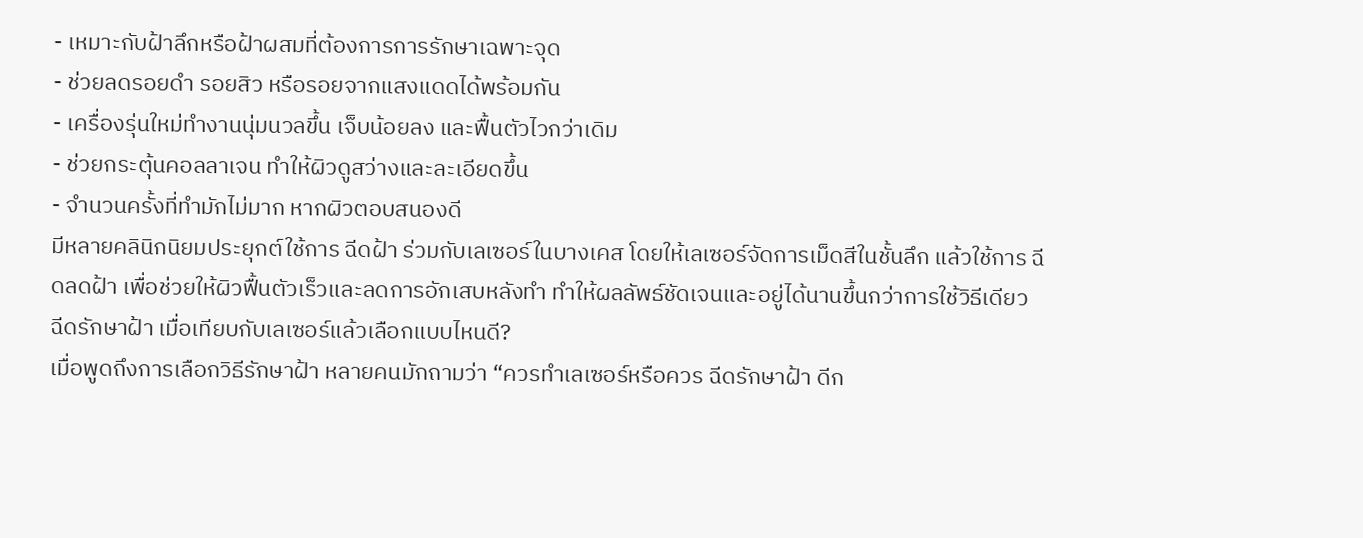- เหมาะกับฝ้าลึกหรือฝ้าผสมที่ต้องการการรักษาเฉพาะจุด
- ช่วยลดรอยดำ รอยสิว หรือรอยจากแสงแดดได้พร้อมกัน
- เครื่องรุ่นใหม่ทำงานนุ่มนวลขึ้น เจ็บน้อยลง และฟื้นตัวไวกว่าเดิม
- ช่วยกระตุ้นคอลลาเจน ทำให้ผิวดูสว่างและละเอียดขึ้น
- จำนวนครั้งที่ทำมักไม่มาก หากผิวตอบสนองดี
มีหลายคลินิกนิยมประยุกต์ใช้การ ฉีดฝ้า ร่วมกับเลเซอร์ในบางเคส โดยให้เลเซอร์จัดการเม็ดสีในชั้นลึก แล้วใช้การ ฉีดลดฝ้า เพื่อช่วยให้ผิวฟื้นตัวเร็วและลดการอักเสบหลังทำ ทำให้ผลลัพธ์ชัดเจนและอยู่ได้นานขึ้นกว่าการใช้วิธีเดียว
ฉีดรักษาฝ้า เมื่อเทียบกับเลเซอร์แล้วเลือกแบบไหนดี?
เมื่อพูดถึงการเลือกวิธีรักษาฝ้า หลายคนมักถามว่า “ควรทำเลเซอร์หรือควร ฉีดรักษาฝ้า ดีก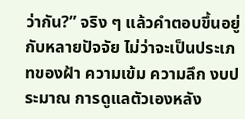ว่ากัน?” จริง ๆ แล้วคำตอบขึ้นอยู่กับหลายปัจจัย ไม่ว่าจะเป็นประเภทของฝ้า ความเข้ม ความลึก งบประมาณ การดูแลตัวเองหลัง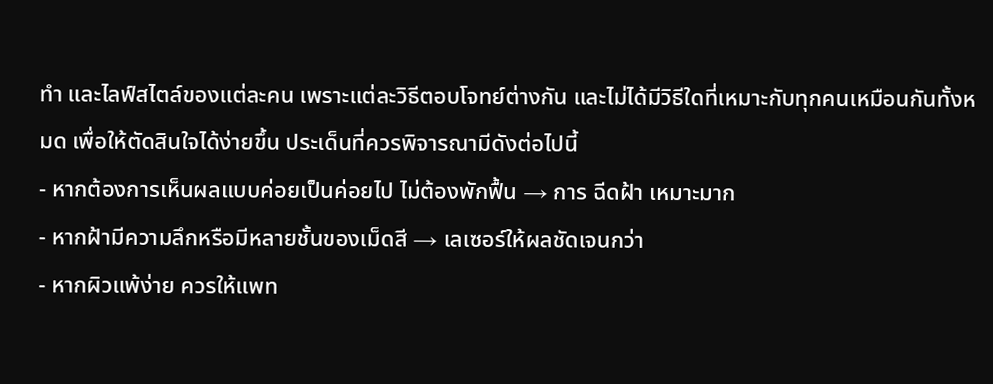ทำ และไลฟ์สไตล์ของแต่ละคน เพราะแต่ละวิธีตอบโจทย์ต่างกัน และไม่ได้มีวิธีใดที่เหมาะกับทุกคนเหมือนกันทั้งหมด เพื่อให้ตัดสินใจได้ง่ายขึ้น ประเด็นที่ควรพิจารณามีดังต่อไปนี้
- หากต้องการเห็นผลแบบค่อยเป็นค่อยไป ไม่ต้องพักฟื้น → การ ฉีดฝ้า เหมาะมาก
- หากฝ้ามีความลึกหรือมีหลายชั้นของเม็ดสี → เลเซอร์ให้ผลชัดเจนกว่า
- หากผิวแพ้ง่าย ควรให้แพท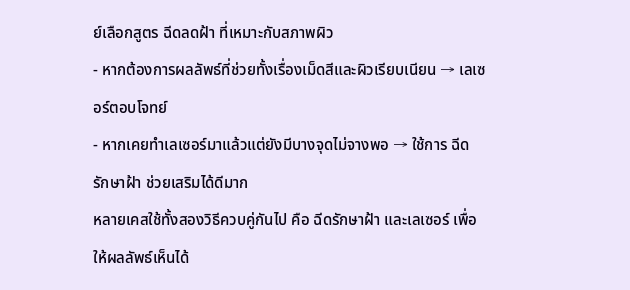ย์เลือกสูตร ฉีดลดฝ้า ที่เหมาะกับสภาพผิว
- หากต้องการผลลัพธ์ที่ช่วยทั้งเรื่องเม็ดสีและผิวเรียบเนียน → เลเซอร์ตอบโจทย์
- หากเคยทำเลเซอร์มาแล้วแต่ยังมีบางจุดไม่จางพอ → ใช้การ ฉีดรักษาฝ้า ช่วยเสริมได้ดีมาก
หลายเคสใช้ทั้งสองวิธีควบคู่กันไป คือ ฉีดรักษาฝ้า และเลเซอร์ เพื่อให้ผลลัพธ์เห็นได้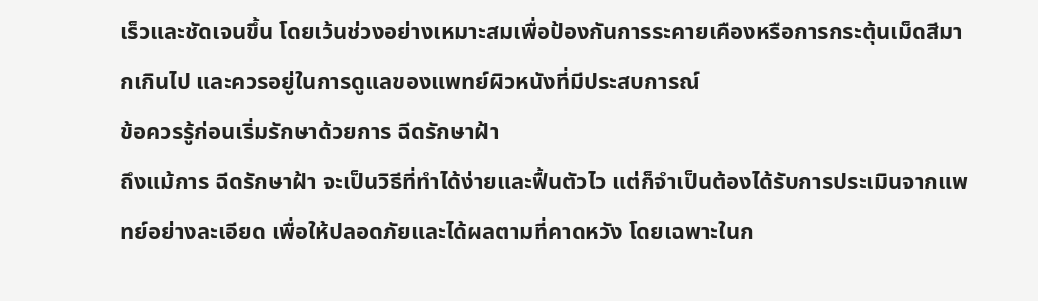เร็วและชัดเจนขึ้น โดยเว้นช่วงอย่างเหมาะสมเพื่อป้องกันการระคายเคืองหรือการกระตุ้นเม็ดสีมากเกินไป และควรอยู่ในการดูแลของแพทย์ผิวหนังที่มีประสบการณ์
ข้อควรรู้ก่อนเริ่มรักษาด้วยการ ฉีดรักษาฝ้า
ถึงแม้การ ฉีดรักษาฝ้า จะเป็นวิธีที่ทำได้ง่ายและฟื้นตัวไว แต่ก็จำเป็นต้องได้รับการประเมินจากแพทย์อย่างละเอียด เพื่อให้ปลอดภัยและได้ผลตามที่คาดหวัง โดยเฉพาะในก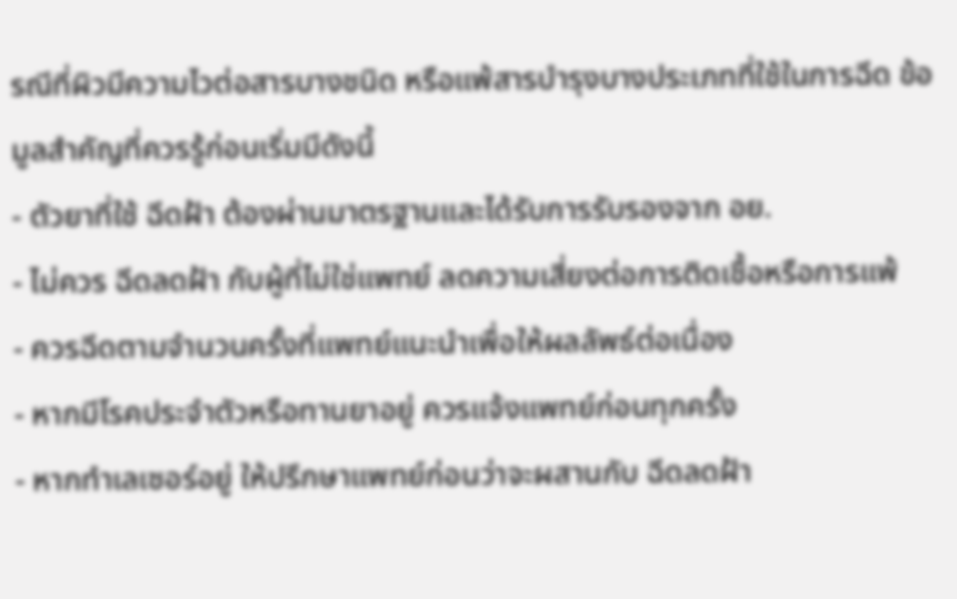รณีที่ผิวมีความไวต่อสารบางชนิด หรือแพ้สารบำรุงบางประเภทที่ใช้ในการฉีด ข้อมูลสำคัญที่ควรรู้ก่อนเริ่มมีดังนี้
- ตัวยาที่ใช้ ฉีดฝ้า ต้องผ่านมาตรฐานและได้รับการรับรองจาก อย.
- ไม่ควร ฉีดลดฝ้า กับผู้ที่ไม่ใช่แพทย์ ลดความเสี่ยงต่อการติดเชื้อหรือการแพ้
- ควรฉีดตามจำนวนครั้งที่แพทย์แนะนำเพื่อให้ผลลัพธ์ต่อเนื่อง
- หากมีโรคประจำตัวหรือทานยาอยู่ ควรแจ้งแพทย์ก่อนทุกครั้ง
- หากทำเลเซอร์อยู่ ให้ปรึกษาแพทย์ก่อนว่าจะผสานกับ ฉีดลดฝ้า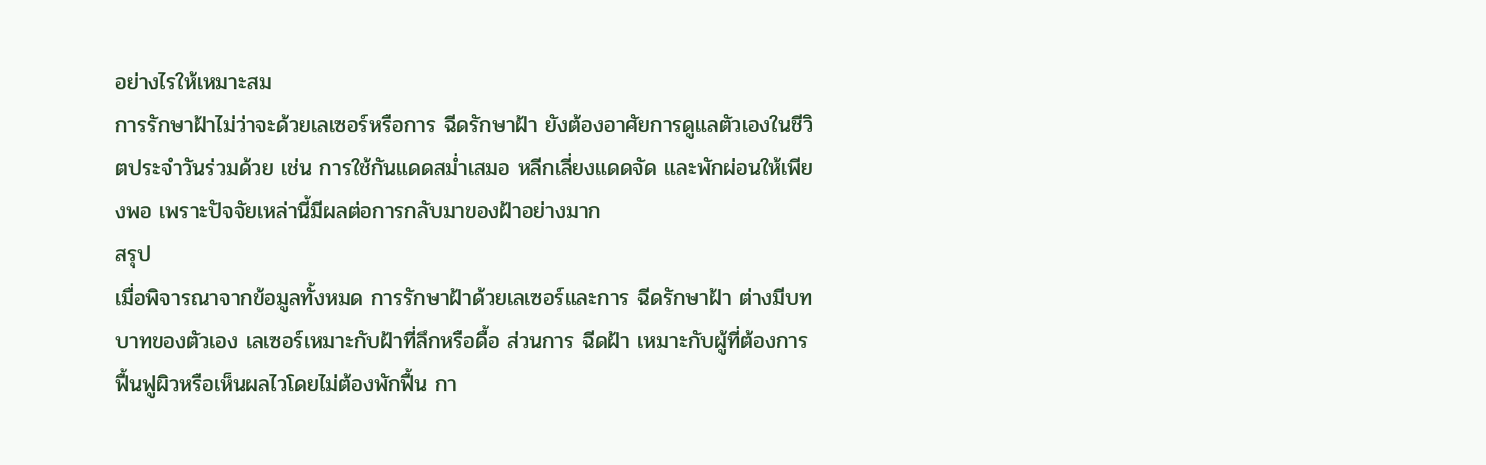อย่างไรให้เหมาะสม
การรักษาฝ้าไม่ว่าจะด้วยเลเซอร์หรือการ ฉีดรักษาฝ้า ยังต้องอาศัยการดูแลตัวเองในชีวิตประจำวันร่วมด้วย เช่น การใช้กันแดดสม่ำเสมอ หลีกเลี่ยงแดดจัด และพักผ่อนให้เพียงพอ เพราะปัจจัยเหล่านี้มีผลต่อการกลับมาของฝ้าอย่างมาก
สรุป
เมื่อพิจารณาจากข้อมูลทั้งหมด การรักษาฝ้าด้วยเลเซอร์และการ ฉีดรักษาฝ้า ต่างมีบทบาทของตัวเอง เลเซอร์เหมาะกับฝ้าที่ลึกหรือดื้อ ส่วนการ ฉีดฝ้า เหมาะกับผู้ที่ต้องการฟื้นฟูผิวหรือเห็นผลไวโดยไม่ต้องพักฟื้น กา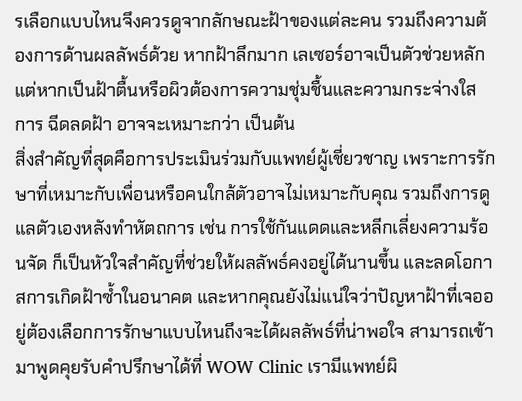รเลือกแบบไหนจึงควรดูจากลักษณะฝ้าของแต่ละคน รวมถึงความต้องการด้านผลลัพธ์ด้วย หากฝ้าลึกมาก เลเซอร์อาจเป็นตัวช่วยหลัก แต่หากเป็นฝ้าตื้นหรือผิวต้องการความชุ่มชื้นและความกระจ่างใส การ ฉีดลดฝ้า อาจจะเหมาะกว่า เป็นต้น
สิ่งสำคัญที่สุดคือการประเมินร่วมกับแพทย์ผู้เชี่ยวชาญ เพราะการรักษาที่เหมาะกับเพื่อนหรือคนใกล้ตัวอาจไม่เหมาะกับคุณ รวมถึงการดูแลตัวเองหลังทำหัตถการ เช่น การใช้กันแดดและหลีกเลี่ยงความร้อนจัด ก็เป็นหัวใจสำคัญที่ช่วยให้ผลลัพธ์คงอยู่ได้นานขึ้น และลดโอกาสการเกิดฝ้าซ้ำในอนาคต และหากคุณยังไม่แน่ใจว่าปัญหาฝ้าที่เจออยู่ต้องเลือกการรักษาแบบไหนถึงจะได้ผลลัพธ์ที่น่าพอใจ สามารถเข้ามาพูดคุยรับคำปรึกษาได้ที่ WOW Clinic เรามีแพทย์ผิ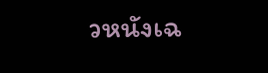วหนังเฉ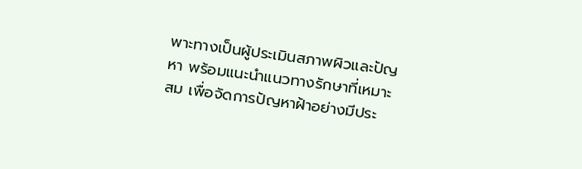พาะทางเป็นผู้ประเมินสภาพผิวและปัญหา พร้อมแนะนำแนวทางรักษาที่เหมาะสม เพื่อจัดการปัญหาฝ้าอย่างมีประ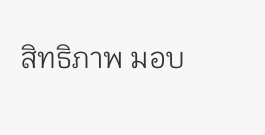สิทธิภาพ มอบ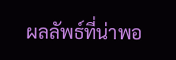ผลลัพธ์ที่น่าพอ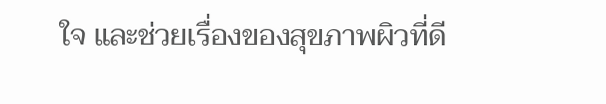ใจ และช่วยเรื่องของสุขภาพผิวที่ดี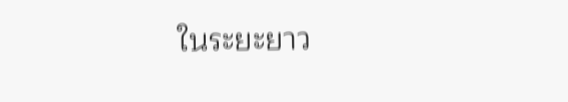ในระยะยาว